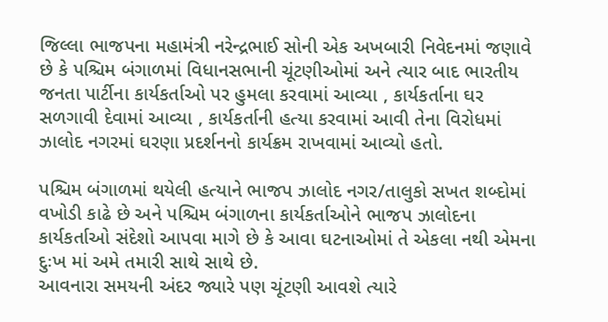જિલ્લા ભાજપના મહામંત્રી નરેન્દ્રભાઈ સોની એક અખબારી નિવેદનમાં જણાવે છે કે પશ્ચિમ બંગાળમાં વિધાનસભાની ચૂંટણીઓમાં અને ત્યાર બાદ ભારતીય જનતા પાર્ટીના કાર્યકર્તાઓ પર હુમલા કરવામાં આવ્યા , કાર્યકર્તાના ઘર સળગાવી દેવામાં આવ્યા , કાર્યકર્તાની હત્યા કરવામાં આવી તેના વિરોધમાં ઝાલોદ નગરમાં ઘરણા પ્રદર્શનનો કાર્યક્રમ રાખવામાં આવ્યો હતો.

પશ્ચિમ બંગાળમાં થયેલી હત્યાને ભાજપ ઝાલોદ નગર/તાલુકો સખત શબ્દોમાં વખોડી કાઢે છે અને પશ્ચિમ બંગાળના કાર્યકર્તાઓને ભાજપ ઝાલોદના કાર્યકર્તાઓ સંદેશો આપવા માગે છે કે આવા ઘટનાઓમાં તે એકલા નથી એમના દુઃખ માં અમે તમારી સાથે સાથે છે.
આવનારા સમયની અંદર જ્યારે પણ ચૂંટણી આવશે ત્યારે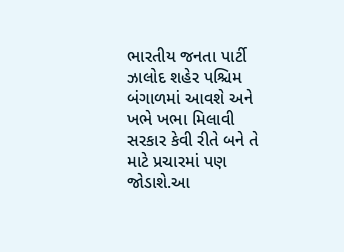ભારતીય જનતા પાર્ટી ઝાલોદ શહેર પશ્ચિમ બંગાળમાં આવશે અને ખભે ખભા મિલાવી સરકાર કેવી રીતે બને તે માટે પ્રચારમાં પણ જોડાશે.આ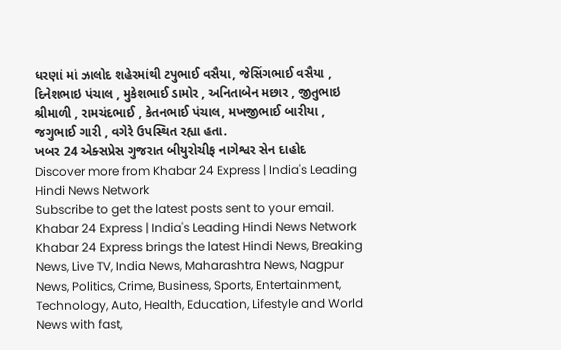ધરણાં માં ઝાલોદ શહેરમાંથી ટપુભાઈ વસૈયા, જેસિંગભાઈ વસૈયા , દિનેશભાઇ પંચાલ , મુકેશભાઈ ડામોર , અનિતાબેન મછાર , જીતુભાઇ શ્રીમાળી , રામચંદભાઈ , કેતનભાઈ પંચાલ, મખજીભાઈ બારીયા , જગુભાઈ ગારી , વગેરે ઉપસ્થિત રહ્યા હતા.
ખબર 24 એક્સપ્રેસ ગુજરાત બીયુરોચીફ નાગેશ્વર સેન દાહોદ
Discover more from Khabar 24 Express | India's Leading Hindi News Network
Subscribe to get the latest posts sent to your email.
Khabar 24 Express | India's Leading Hindi News Network Khabar 24 Express brings the latest Hindi News, Breaking News, Live TV, India News, Maharashtra News, Nagpur News, Politics, Crime, Business, Sports, Entertainment, Technology, Auto, Health, Education, Lifestyle and World News with fast,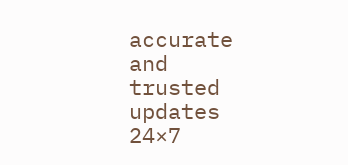accurate and trusted updates 24×7